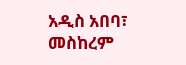አዲስ አበባ፣ መስከረም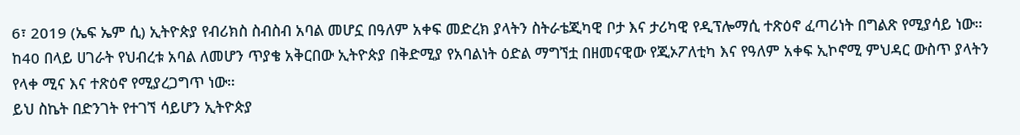6፣ 2019 (ኤፍ ኤም ሲ) ኢትዮጵያ የብሪክስ ስብስብ አባል መሆኗ በዓለም አቀፍ መድረክ ያላትን ስትራቴጂካዊ ቦታ እና ታሪካዊ የዲፕሎማሲ ተጽዕኖ ፈጣሪነት በግልጽ የሚያሳይ ነው።
ከ40 በላይ ሀገራት የህብረቱ አባል ለመሆን ጥያቄ አቅርበው ኢትዮጵያ በቅድሚያ የአባልነት ዕድል ማግኘቷ በዘመናዊው የጂኦፖለቲካ እና የዓለም አቀፍ ኢኮኖሚ ምህዳር ውስጥ ያላትን የላቀ ሚና እና ተጽዕኖ የሚያረጋግጥ ነው።
ይህ ስኬት በድንገት የተገኘ ሳይሆን ኢትዮጵያ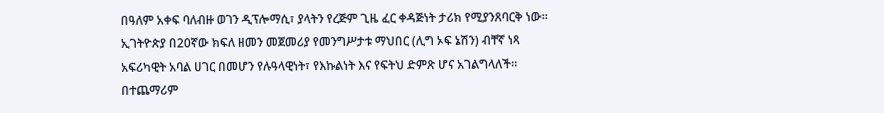በዓለም አቀፍ ባለብዙ ወገን ዲፕሎማሲ፣ ያላትን የረጅም ጊዜ ፈር ቀዳጅነት ታሪክ የሚያንጸባርቅ ነው።
ኢገትዮጵያ በ20ኛው ክፍለ ዘመን መጀመሪያ የመንግሥታቱ ማህበር (ሊግ ኦፍ ኔሽን) ብቸኛ ነጻ አፍሪካዊት አባል ሀገር በመሆን የሉዓላዊነት፣ የእኩልነት እና የፍትህ ድምጽ ሆና አገልግላለች።
በተጨማሪም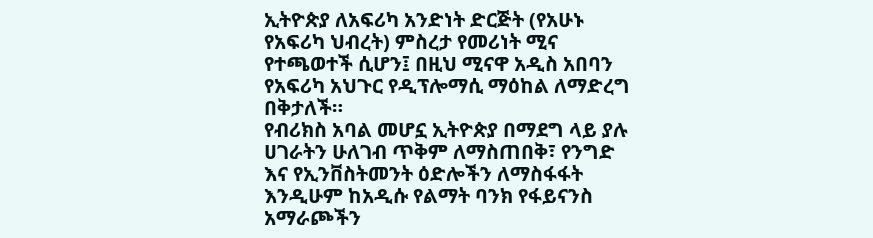ኢትዮጵያ ለአፍሪካ አንድነት ድርጅት (የአሁኑ የአፍሪካ ህብረት) ምስረታ የመሪነት ሚና የተጫወተች ሲሆን፤ በዚህ ሚናዋ አዲስ አበባን የአፍሪካ አህጉር የዲፕሎማሲ ማዕከል ለማድረግ በቅታለች።
የብሪክስ አባል መሆኗ ኢትዮጵያ በማደግ ላይ ያሉ ሀገራትን ሁለገብ ጥቅም ለማስጠበቅ፣ የንግድ እና የኢንቨስትመንት ዕድሎችን ለማስፋፋት እንዲሁም ከአዲሱ የልማት ባንክ የፋይናንስ አማራጮችን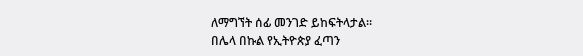ለማግኘት ሰፊ መንገድ ይከፍትላታል።
በሌላ በኩል የኢትዮጵያ ፈጣን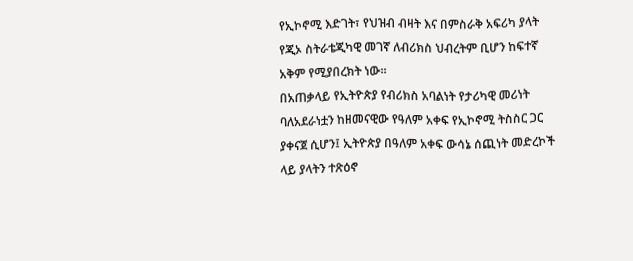የኢኮኖሚ እድገት፣ የህዝብ ብዛት እና በምስራቅ አፍሪካ ያላት የጂኦ ስትራቴጂካዊ መገኛ ለብሪክስ ህብረትም ቢሆን ከፍተኛ አቅም የሚያበረክት ነው።
በአጠቃላይ የኢትዮጵያ የብሪክስ አባልነት የታሪካዊ መሪነት ባለአደራነቷን ከዘመናዊው የዓለም አቀፍ የኢኮኖሚ ትስስር ጋር ያቀናጀ ሲሆን፤ ኢትዮጵያ በዓለም አቀፍ ውሳኔ ሰጪነት መድረኮች ላይ ያላትን ተጽዕኖ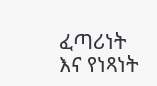ፈጣሪነት እና የነጻነት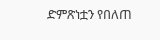ድምጽነቷን የበለጠ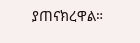ያጠናክረዋል።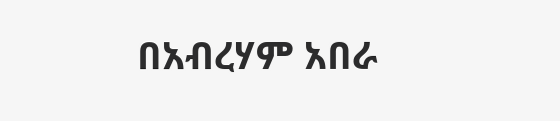በአብረሃም አበራ